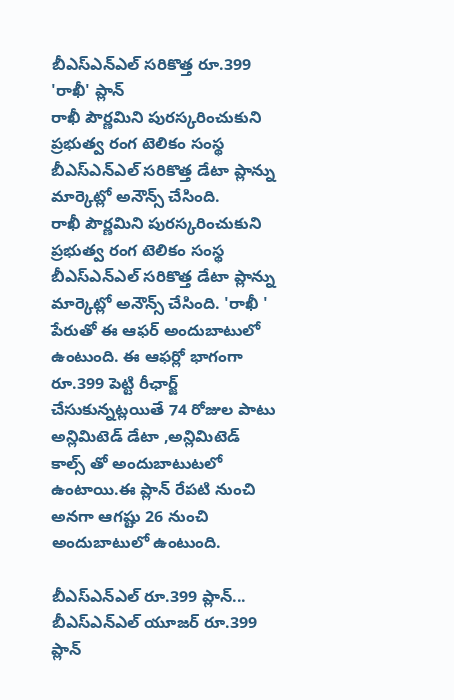బీఎస్ఎన్ఎల్ సరికొత్త రూ.399 'రాఖీ' ప్లాన్
రాఖీ పౌర్ణమిని పురస్కరించుకుని ప్రభుత్వ రంగ టెలికం సంస్థ బీఎస్ఎన్ఎల్ సరికొత్త డేటా ప్లాన్ను మార్కెట్లో అనౌన్స్ చేసింది.
రాఖీ పౌర్ణమిని పురస్కరించుకుని ప్రభుత్వ రంగ టెలికం సంస్థ బీఎస్ఎన్ఎల్ సరికొత్త డేటా ప్లాన్ను మార్కెట్లో అనౌన్స్ చేసింది. 'రాఖీ ' పేరుతో ఈ ఆఫర్ అందుబాటులో ఉంటుంది. ఈ ఆఫర్లో భాగంగా రూ.399 పెట్టి రీఛార్జ్ చేసుకున్నట్లయితే 74 రోజుల పాటు అన్లిమిటెడ్ డేటా ,అన్లిమిటెడ్ కాల్స్ తో అందుబాటుటలో ఉంటాయి.ఈ ప్లాన్ రేపటి నుంచి అనగా ఆగష్టు 26 నుంచి అందుబాటులో ఉంటుంది.

బీఎస్ఎన్ఎల్ రూ.399 ప్లాన్...
బీఎస్ఎన్ఎల్ యూజర్ రూ.399 ప్లాన్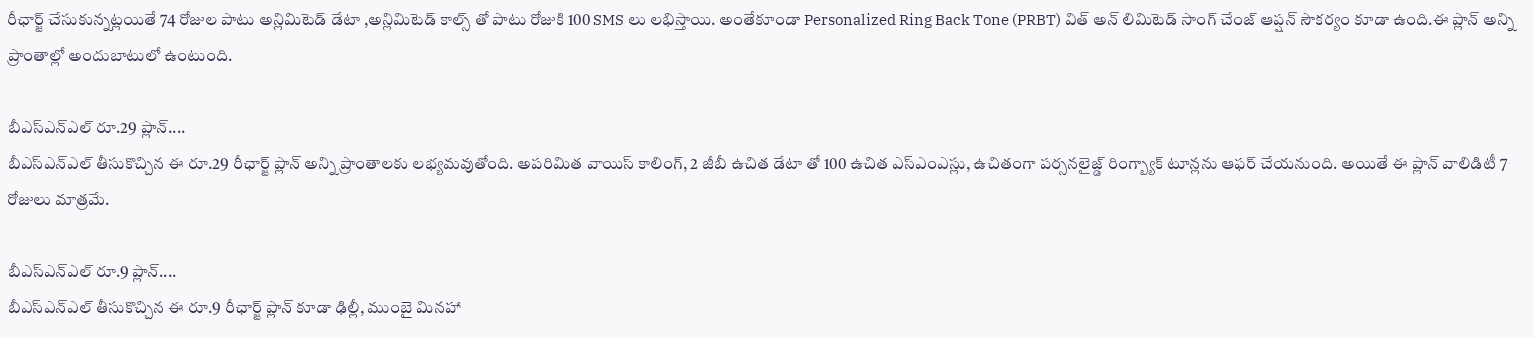రీఛార్జ్ చేసుకున్నట్లయితే 74 రోజుల పాటు అన్లిమిటెడ్ డేటా ,అన్లిమిటెడ్ కాల్స్ తో పాటు రోజుకి 100 SMS లు లభిస్తాయి. అంతేకూండా Personalized Ring Back Tone (PRBT) విత్ అన్ లిమిటెడ్ సాంగ్ చేంజ్ ఆప్షన్ సౌకర్యం కూడా ఉంది.ఈ ప్లాన్ అన్ని ప్రాంతాల్లో అందుబాటులో ఉంటుంది.

బీఎస్ఎన్ఎల్ రూ.29 ప్లాన్....
బీఎస్ఎన్ఎల్ తీసుకొచ్చిన ఈ రూ.29 రీఛార్జ్ ప్లాన్ అన్ని ప్రాంతాలకు లభ్యమవుతోంది. అపరిమిత వాయిస్ కాలింగ్, 2 జీబీ ఉచిత డేటా తో 100 ఉచిత ఎస్ఎంఎస్లు, ఉచితంగా పర్సనలైజ్డ్ రింగ్బ్యాక్ టూన్లను ఆఫర్ చేయనుంది. అయితే ఈ ప్లాన్ వాలిడిటీ 7 రోజులు మాత్రమే.

బీఎస్ఎన్ఎల్ రూ.9 ప్లాన్....
బీఎస్ఎన్ఎల్ తీసుకొచ్చిన ఈ రూ.9 రీఛార్జ్ ప్లాన్ కూడా ఢిల్లీ, ముంబై మినహా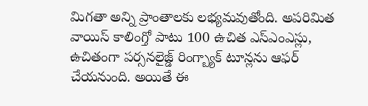మిగతా అన్ని ప్రాంతాలకు లభ్యమవుతోంది. అపరిమిత వాయిస్ కాలింగ్తో పాటు 100 ఉచిత ఎస్ఎంఎస్లు, ఉచితంగా పర్సనలైజ్డ్ రింగ్బ్యాక్ టూన్లను ఆఫర్ చేయనుంది. అయితే ఈ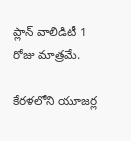ప్లాన్ వాలిడిటీ 1 రోజు మాత్రమే.

కేరళలోని యూజర్ల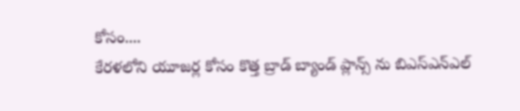కోసం....
కేరళలోని యూజర్ల కోసం కొత్త బ్రాడ్ బ్యాండ్ ప్లాన్స్ ను బిఎస్ఎన్ఎల్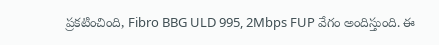ప్రకటించింది, Fibro BBG ULD 995, 2Mbps FUP వేగం అందిస్తుంది. ఈ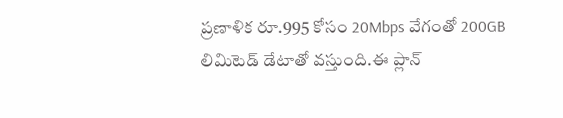ప్రణాళిక రూ.995 కోసం 20Mbps వేగంతో 200GB లిమిటెడ్ డేటాతో వస్తుంది.ఈ ప్లాన్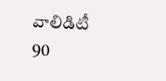వాలిడిటీ 90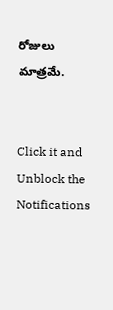రోజులు మాత్రమే.


Click it and Unblock the Notifications